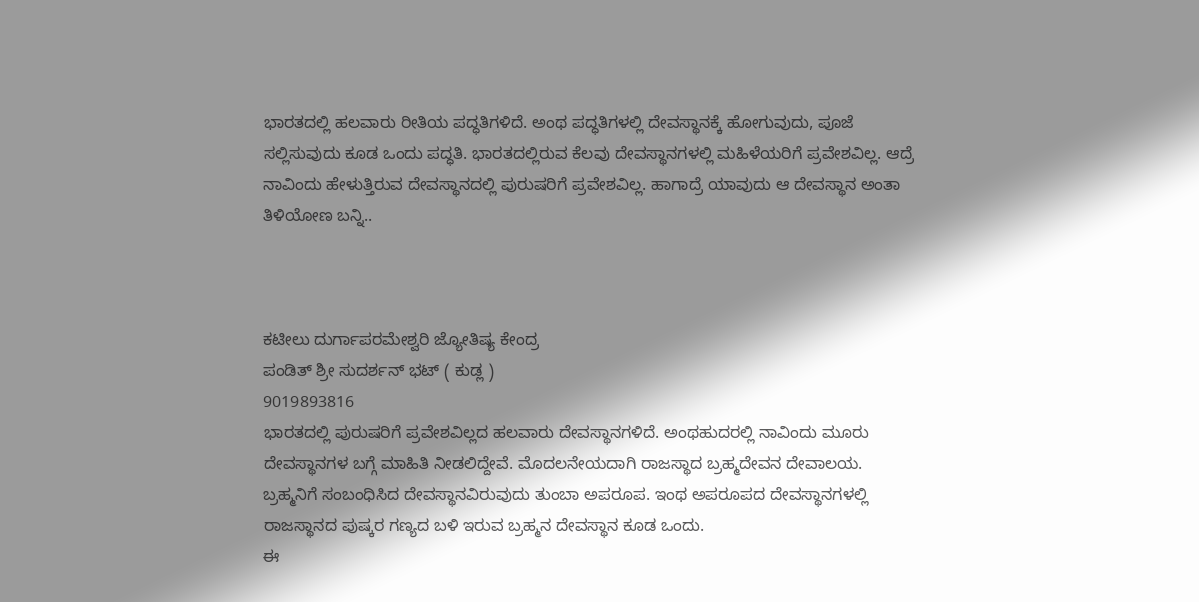ಭಾರತದಲ್ಲಿ ಹಲವಾರು ರೀತಿಯ ಪದ್ಧತಿಗಳಿದೆ. ಅಂಥ ಪದ್ಧತಿಗಳಲ್ಲಿ ದೇವಸ್ಥಾನಕ್ಕೆ ಹೋಗುವುದು, ಪೂಜೆ ಸಲ್ಲಿಸುವುದು ಕೂಡ ಒಂದು ಪದ್ಧತಿ. ಭಾರತದಲ್ಲಿರುವ ಕೆಲವು ದೇವಸ್ಥಾನಗಳಲ್ಲಿ ಮಹಿಳೆಯರಿಗೆ ಪ್ರವೇಶವಿಲ್ಲ. ಆದ್ರೆ ನಾವಿಂದು ಹೇಳುತ್ತಿರುವ ದೇವಸ್ಥಾನದಲ್ಲಿ ಪುರುಷರಿಗೆ ಪ್ರವೇಶವಿಲ್ಲ. ಹಾಗಾದ್ರೆ ಯಾವುದು ಆ ದೇವಸ್ಥಾನ ಅಂತಾ ತಿಳಿಯೋಣ ಬನ್ನಿ..



ಕಟೀಲು ದುರ್ಗಾಪರಮೇಶ್ವರಿ ಜ್ಯೋತಿಷ್ಯ ಕೇಂದ್ರ
ಪಂಡಿತ್ ಶ್ರೀ ಸುದರ್ಶನ್ ಭಟ್ ( ಕುಡ್ಲ )
9019893816
ಭಾರತದಲ್ಲಿ ಪುರುಷರಿಗೆ ಪ್ರವೇಶವಿಲ್ಲದ ಹಲವಾರು ದೇವಸ್ಥಾನಗಳಿದೆ. ಅಂಥಹುದರಲ್ಲಿ ನಾವಿಂದು ಮೂರು ದೇವಸ್ಥಾನಗಳ ಬಗ್ಗೆ ಮಾಹಿತಿ ನೀಡಲಿದ್ದೇವೆ. ಮೊದಲನೇಯದಾಗಿ ರಾಜಸ್ಥಾದ ಬ್ರಹ್ಮದೇವನ ದೇವಾಲಯ. ಬ್ರಹ್ಮನಿಗೆ ಸಂಬಂಧಿಸಿದ ದೇವಸ್ಥಾನವಿರುವುದು ತುಂಬಾ ಅಪರೂಪ. ಇಂಥ ಅಪರೂಪದ ದೇವಸ್ಥಾನಗಳಲ್ಲಿ ರಾಜಸ್ಥಾನದ ಪುಷ್ಕರ ಗಣ್ಯದ ಬಳಿ ಇರುವ ಬ್ರಹ್ಮನ ದೇವಸ್ಥಾನ ಕೂಡ ಒಂದು.
ಈ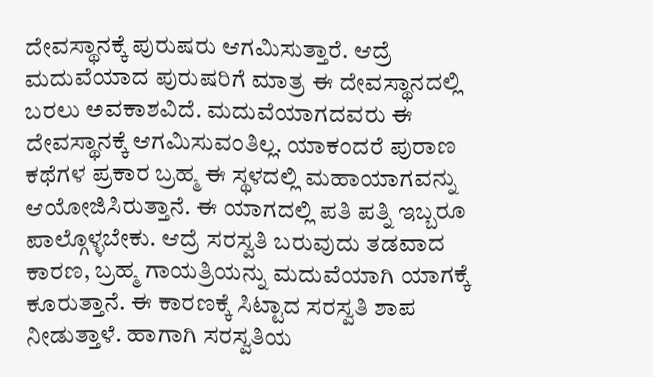ದೇವಸ್ಥಾನಕ್ಕೆ ಪುರುಷರು ಆಗಮಿಸುತ್ತಾರೆ. ಆದ್ರೆ ಮದುವೆಯಾದ ಪುರುಷರಿಗೆ ಮಾತ್ರ ಈ ದೇವಸ್ಥಾನದಲ್ಲಿ ಬರಲು ಅವಕಾಶವಿದೆ. ಮದುವೆಯಾಗದವರು ಈ ದೇವಸ್ಥಾನಕ್ಕೆ ಆಗಮಿಸುವಂತಿಲ್ಲ. ಯಾಕಂದರೆ ಪುರಾಣ ಕಥೆಗಳ ಪ್ರಕಾರ ಬ್ರಹ್ಮ ಈ ಸ್ಥಳದಲ್ಲಿ ಮಹಾಯಾಗವನ್ನು ಆಯೋಜಿಸಿರುತ್ತಾನೆ. ಈ ಯಾಗದಲ್ಲಿ ಪತಿ ಪತ್ನಿ ಇಬ್ಬರೂ ಪಾಲ್ಗೊಳ್ಳಬೇಕು. ಆದ್ರೆ ಸರಸ್ವತಿ ಬರುವುದು ತಡವಾದ ಕಾರಣ, ಬ್ರಹ್ಮ ಗಾಯತ್ರಿಯನ್ನು ಮದುವೆಯಾಗಿ ಯಾಗಕ್ಕೆ ಕೂರುತ್ತಾನೆ. ಈ ಕಾರಣಕ್ಕೆ ಸಿಟ್ಟಾದ ಸರಸ್ವತಿ ಶಾಪ ನೀಡುತ್ತಾಳೆ. ಹಾಗಾಗಿ ಸರಸ್ವತಿಯ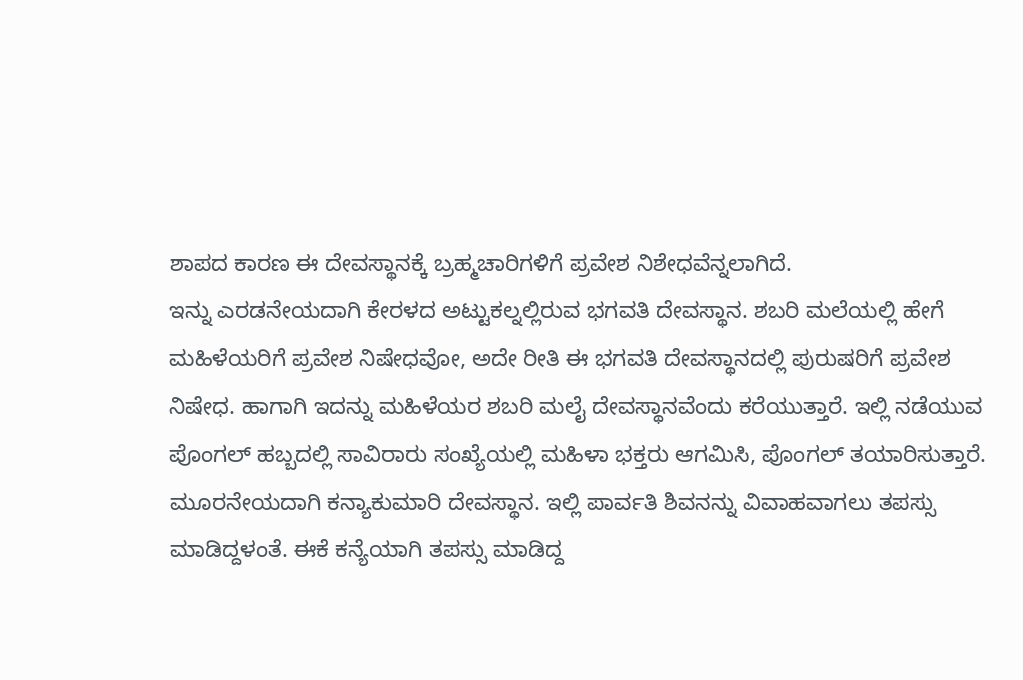ಶಾಪದ ಕಾರಣ ಈ ದೇವಸ್ಥಾನಕ್ಕೆ ಬ್ರಹ್ಮಚಾರಿಗಳಿಗೆ ಪ್ರವೇಶ ನಿಶೇಧವೆನ್ನಲಾಗಿದೆ.
ಇನ್ನು ಎರಡನೇಯದಾಗಿ ಕೇರಳದ ಅಟ್ಟುಕಲ್ನಲ್ಲಿರುವ ಭಗವತಿ ದೇವಸ್ಥಾನ. ಶಬರಿ ಮಲೆಯಲ್ಲಿ ಹೇಗೆ ಮಹಿಳೆಯರಿಗೆ ಪ್ರವೇಶ ನಿಷೇಧವೋ, ಅದೇ ರೀತಿ ಈ ಭಗವತಿ ದೇವಸ್ಥಾನದಲ್ಲಿ ಪುರುಷರಿಗೆ ಪ್ರವೇಶ ನಿಷೇಧ. ಹಾಗಾಗಿ ಇದನ್ನು ಮಹಿಳೆಯರ ಶಬರಿ ಮಲೈ ದೇವಸ್ಥಾನವೆಂದು ಕರೆಯುತ್ತಾರೆ. ಇಲ್ಲಿ ನಡೆಯುವ ಪೊಂಗಲ್ ಹಬ್ಬದಲ್ಲಿ ಸಾವಿರಾರು ಸಂಖ್ಯೆಯಲ್ಲಿ ಮಹಿಳಾ ಭಕ್ತರು ಆಗಮಿಸಿ, ಪೊಂಗಲ್ ತಯಾರಿಸುತ್ತಾರೆ.
ಮೂರನೇಯದಾಗಿ ಕನ್ಯಾಕುಮಾರಿ ದೇವಸ್ಥಾನ. ಇಲ್ಲಿ ಪಾರ್ವತಿ ಶಿವನನ್ನು ವಿವಾಹವಾಗಲು ತಪಸ್ಸು ಮಾಡಿದ್ದಳಂತೆ. ಈಕೆ ಕನ್ಯೆಯಾಗಿ ತಪಸ್ಸು ಮಾಡಿದ್ದ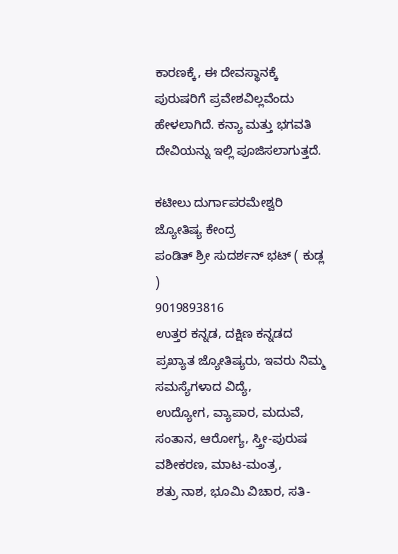ಕಾರಣಕ್ಕೆ, ಈ ದೇವಸ್ಥಾನಕ್ಕೆ ಪುರುಷರಿಗೆ ಪ್ರವೇಶವಿಲ್ಲವೆಂದು ಹೇಳಲಾಗಿದೆ. ಕನ್ಯಾ ಮತ್ತು ಭಗವತಿ ದೇವಿಯನ್ನು ಇಲ್ಲಿ ಪೂಜಿಸಲಾಗುತ್ತದೆ.

ಕಟೀಲು ದುರ್ಗಾಪರಮೇಶ್ವರಿ ಜ್ಯೋತಿಷ್ಯ ಕೇಂದ್ರ
ಪಂಡಿತ್ ಶ್ರೀ ಸುದರ್ಶನ್ ಭಟ್ ( ಕುಡ್ಲ )
9019893816
ಉತ್ತರ ಕನ್ನಡ, ದಕ್ಷಿಣ ಕನ್ನಡದ ಪ್ರಖ್ಯಾತ ಜ್ಯೋತಿಷ್ಯರು, ಇವರು ನಿಮ್ಮ ಸಮಸ್ಯೆಗಳಾದ ವಿದ್ಯೆ,
ಉದ್ಯೋಗ, ವ್ಯಾಪಾರ, ಮದುವೆ, ಸಂತಾನ, ಆರೋಗ್ಯ, ಸ್ತ್ರೀ-ಪುರುಷ ವಶೀಕರಣ, ಮಾಟ-ಮಂತ್ರ,
ಶತ್ರು ನಾಶ, ಭೂಮಿ ವಿಚಾರ, ಸತಿ-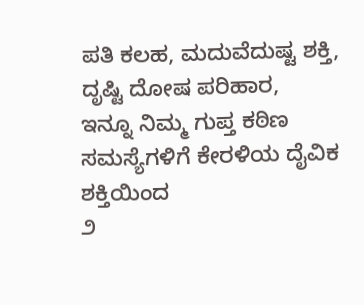ಪತಿ ಕಲಹ, ಮದುವೆದುಷ್ಟ ಶಕ್ತಿ, ದೃಷ್ಟಿ ದೋಷ ಪರಿಹಾರ,
ಇನ್ನೂ ನಿಮ್ಮ ಗುಪ್ತ ಕಠಿಣ ಸಮಸ್ಯೆಗಳಿಗೆ ಕೇರಳಿಯ ದೈವಿಕ ಶಕ್ತಿಯಿಂದ
೨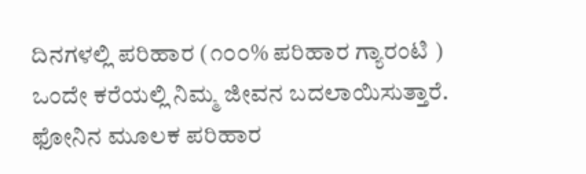ದಿನಗಳಲ್ಲಿ ಪರಿಹಾರ (೧೦೦% ಪರಿಹಾರ ಗ್ಯಾರಂಟಿ )
ಒಂದೇ ಕರೆಯಲ್ಲಿ ನಿಮ್ಮ ಜೀವನ ಬದಲಾಯಿಸುತ್ತಾರೆ.
ಫೋನಿನ ಮೂಲಕ ಪರಿಹಾರ